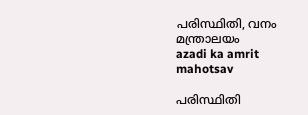പരിസ്ഥിതി, വനം മന്ത്രാലയം
azadi ka amrit mahotsav

പരിസ്ഥിതി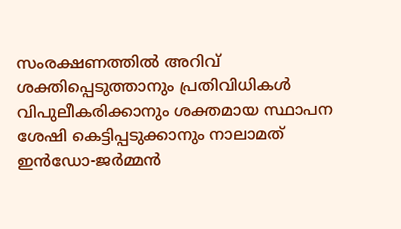സംരക്ഷണത്തിൽ അറിവ് ശക്തിപ്പെടുത്താനും പ്രതിവിധികൾ വിപുലീകരിക്കാനും ശക്തമായ സ്ഥാപന ശേഷി കെട്ടിപ്പടുക്കാനും നാലാമത് ഇൻഡോ-ജർമ്മൻ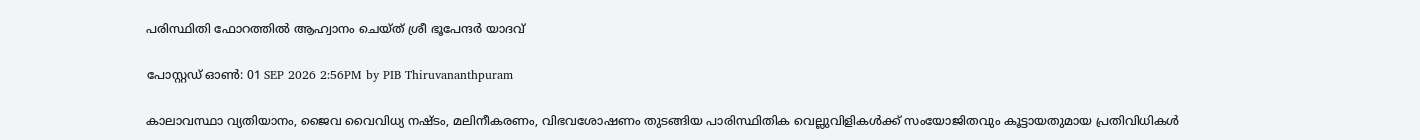പരിസ്ഥിതി ഫോറത്തിൽ ആഹ്വാനം ചെയ്ത് ശ്രീ ഭൂപേന്ദർ യാദവ്

പോസ്റ്റഡ് ഓണ്‍: 01 SEP 2026 2:56PM by PIB Thiruvananthpuram

കാലാവസ്ഥാ വ്യതിയാനം, ജൈവ വൈവിധ്യ നഷ്ടം, മലിനീകരണം, വിഭവശോഷണം തുടങ്ങിയ പാരിസ്ഥിതിക വെല്ലുവിളികൾക്ക് സംയോജിതവും കൂട്ടായതുമായ പ്രതിവിധികൾ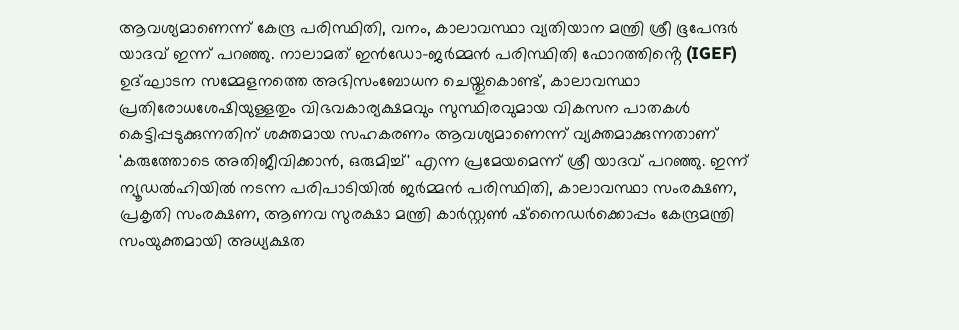ആവശ്യമാണെന്ന് കേന്ദ്ര പരിസ്ഥിതി, വനം, കാലാവസ്ഥാ വ്യതിയാന മന്ത്രി ശ്രീ ഭൂപേന്ദർ യാദവ് ഇന്ന് പറഞ്ഞു. നാലാമത് ഇൻഡോ-ജർമ്മൻ പരിസ്ഥിതി ഫോറത്തിൻ്റെ (IGEF) ഉദ്ഘാടന സമ്മേളനത്തെ അഭിസംബോധന ചെയ്തുകൊണ്ട്, കാലാവസ്ഥാ പ്രതിരോധശേഷിയുള്ളതും വിഭവകാര്യക്ഷമവും സുസ്ഥിരവുമായ വികസന പാതകൾ കെട്ടിപ്പടുക്കുന്നതിന് ശക്തമായ സഹകരണം ആവശ്യമാണെന്ന് വ്യക്തമാക്കുന്നതാണ് 'കരുത്തോടെ അതിജീവിക്കാൻ, ഒരുമിച്ച്' എന്ന പ്രമേയമെന്ന് ശ്രീ യാദവ് പറഞ്ഞു. ഇന്ന് ന്യൂഡൽഹിയിൽ നടന്ന പരിപാടിയിൽ ജർമ്മൻ പരിസ്ഥിതി, കാലാവസ്ഥാ സംരക്ഷണ, പ്രകൃതി സംരക്ഷണ, ആണവ സുരക്ഷാ മന്ത്രി കാർസ്റ്റൺ ഷ്നൈഡർക്കൊപ്പം കേന്ദ്രമന്ത്രി സംയുക്തമായി അധ്യക്ഷത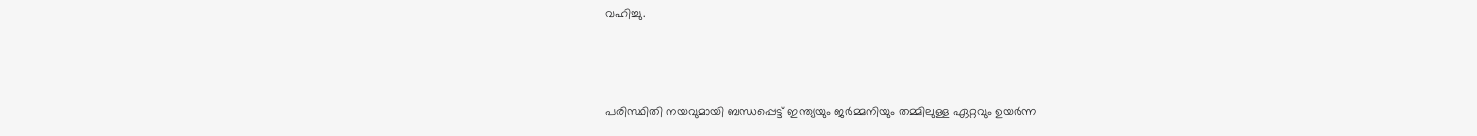വഹിച്ചു.



പരിസ്ഥിതി നയവുമായി ബന്ധപ്പെട്ട് ഇന്ത്യയും ജർമ്മനിയും തമ്മിലുള്ള ഏറ്റവും ഉയർന്ന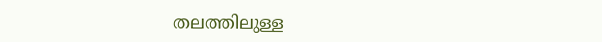തലത്തിലുള്ള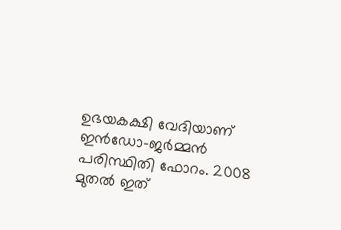ഉഭയകക്ഷി വേദിയാണ് ഇൻഡോ-ജർമ്മൻ പരിസ്ഥിതി ഫോറം. 2008 മുതൽ ഇത്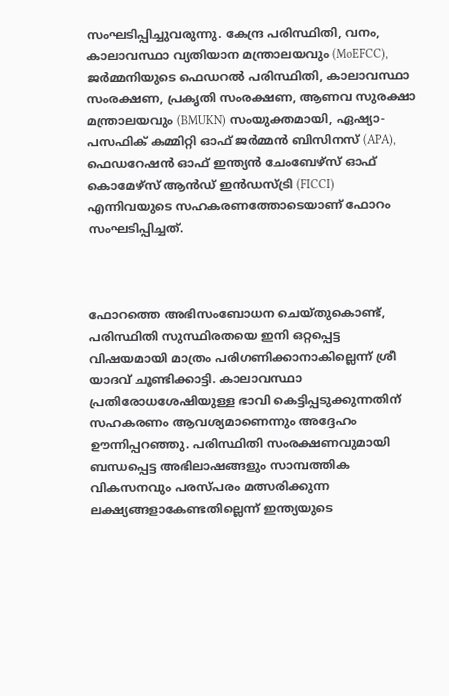സംഘടിപ്പിച്ചുവരുന്നു. കേന്ദ്ര പരിസ്ഥിതി, വനം, കാലാവസ്ഥാ വ്യതിയാന മന്ത്രാലയവും (MoEFCC), ജർമ്മനിയുടെ ഫെഡറൽ പരിസ്ഥിതി, കാലാവസ്ഥാ സംരക്ഷണ, പ്രകൃതി സംരക്ഷണ, ആണവ സുരക്ഷാ മന്ത്രാലയവും (BMUKN) സംയുക്തമായി, ഏഷ്യാ-പസഫിക് കമ്മിറ്റി ഓഫ് ജർമ്മൻ ബിസിനസ് (APA), ഫെഡറേഷൻ ഓഫ് ഇന്ത്യൻ ചേംബേഴ്സ് ഓഫ് കൊമേഴ്സ് ആൻഡ് ഇൻഡസ്ട്രി (FICCI) എന്നിവയുടെ സഹകരണത്തോടെയാണ് ഫോറം സംഘടിപ്പിച്ചത്.



ഫോറത്തെ അഭിസംബോധന ചെയ്തുകൊണ്ട്, പരിസ്ഥിതി സുസ്ഥിരതയെ ഇനി ഒറ്റപ്പെട്ട വിഷയമായി മാത്രം പരിഗണിക്കാനാകില്ലെന്ന് ശ്രീ യാദവ് ചൂണ്ടിക്കാട്ടി. കാലാവസ്ഥാ പ്രതിരോധശേഷിയുള്ള ഭാവി കെട്ടിപ്പടുക്കുന്നതിന് സഹകരണം ആവശ്യമാണെന്നും അദ്ദേഹം ഊന്നിപ്പറഞ്ഞു. പരിസ്ഥിതി സംരക്ഷണവുമായി ബന്ധപ്പെട്ട അഭിലാഷങ്ങളും സാമ്പത്തിക വികസനവും പരസ്പരം മത്സരിക്കുന്ന ലക്ഷ്യങ്ങളാകേണ്ടതില്ലെന്ന് ഇന്ത്യയുടെ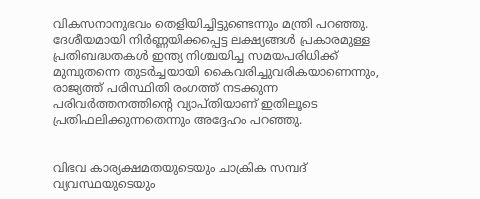വികസനാനുഭവം തെളിയിച്ചിട്ടുണ്ടെന്നും മന്ത്രി പറഞ്ഞു. ദേശീയമായി നിർണ്ണയിക്കപ്പെട്ട ലക്ഷ്യങ്ങൾ പ്രകാരമുള്ള പ്രതിബദ്ധതകൾ ഇന്ത്യ നിശ്ചയിച്ച സമയപരിധിക്ക് മുമ്പുതന്നെ തുടർച്ചയായി കൈവരിച്ചുവരികയാണെന്നും, രാജ്യത്ത് പരിസ്ഥിതി രംഗത്ത് നടക്കുന്ന പരിവർത്തനത്തിൻ്റെ വ്യാപ്തിയാണ് ഇതിലൂടെ പ്രതിഫലിക്കുന്നതെന്നും അദ്ദേഹം പറഞ്ഞു.


വിഭവ കാര്യക്ഷമതയുടെയും ചാക്രിക സമ്പദ്‌ വ്യവസ്ഥയുടെയും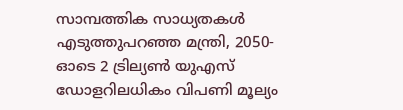സാമ്പത്തിക സാധ്യതകൾ എടുത്തുപറഞ്ഞ മന്ത്രി, 2050-ഓടെ 2 ട്രില്യൺ യുഎസ് ഡോളറിലധികം വിപണി മൂല്യം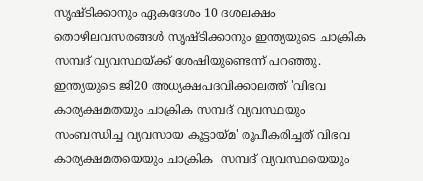സൃഷ്ടിക്കാനും ഏകദേശം 10 ദശലക്ഷം തൊഴിലവസരങ്ങൾ സൃഷ്ടിക്കാനും ഇന്ത്യയുടെ ചാക്രിക സമ്പദ്‌ വ്യവസ്ഥയ്ക്ക് ശേഷിയുണ്ടെന്ന് പറഞ്ഞു. ഇന്ത്യയുടെ ജി20 അധ്യക്ഷപദവിക്കാലത്ത് 'വിഭവ കാര്യക്ഷമതയും ചാക്രിക സമ്പദ്‌ വ്യവസ്ഥയും സംബന്ധിച്ച വ്യവസായ കൂട്ടായ്മ' രൂപീകരിച്ചത് വിഭവ കാര്യക്ഷമതയെയും ചാക്രിക  സമ്പദ്‌ വ്യവസ്ഥയെയും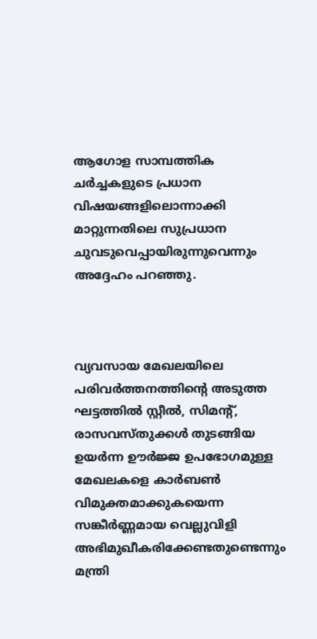ആഗോള സാമ്പത്തിക ചർച്ചകളുടെ പ്രധാന വിഷയങ്ങളിലൊന്നാക്കി മാറ്റുന്നതിലെ സുപ്രധാന ചുവടുവെപ്പായിരുന്നുവെന്നും അദ്ദേഹം പറഞ്ഞു.



വ്യവസായ മേഖലയിലെ പരിവർത്തനത്തിൻ്റെ അടുത്ത ഘട്ടത്തിൽ സ്റ്റീൽ, സിമൻ്റ്, രാസവസ്തുക്കൾ തുടങ്ങിയ ഉയർന്ന ഊർജ്ജ ഉപഭോഗമുള്ള മേഖലകളെ കാർബൺ വിമുക്തമാക്കുകയെന്ന സങ്കീർണ്ണമായ വെല്ലുവിളി അഭിമുഖീകരിക്കേണ്ടതുണ്ടെന്നും മന്ത്രി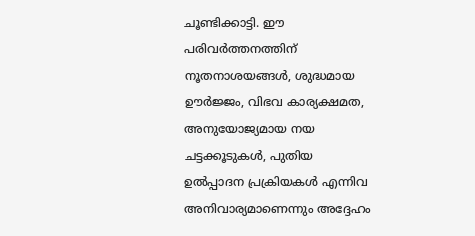ചൂണ്ടിക്കാട്ടി. ഈ പരിവർത്തനത്തിന് നൂതനാശയങ്ങൾ, ശുദ്ധമായ ഊർജ്ജം, വിഭവ കാര്യക്ഷമത, അനുയോജ്യമായ നയ ചട്ടക്കൂടുകൾ, പുതിയ ഉൽപ്പാദന പ്രക്രിയകൾ എന്നിവ അനിവാര്യമാണെന്നും അദ്ദേഹം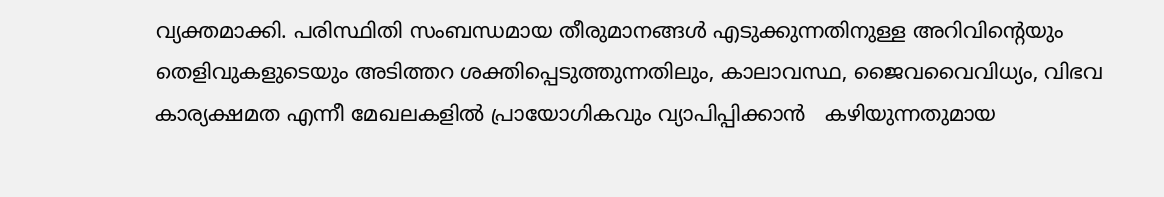വ്യക്തമാക്കി. പരിസ്ഥിതി സംബന്ധമായ തീരുമാനങ്ങൾ എടുക്കുന്നതിനുള്ള അറിവിൻ്റെയും തെളിവുകളുടെയും അടിത്തറ ശക്തിപ്പെടുത്തുന്നതിലും, കാലാവസ്ഥ, ജൈവവൈവിധ്യം, വിഭവ കാര്യക്ഷമത എന്നീ മേഖലകളിൽ പ്രായോഗികവും വ്യാപിപ്പിക്കാൻ   കഴിയുന്നതുമായ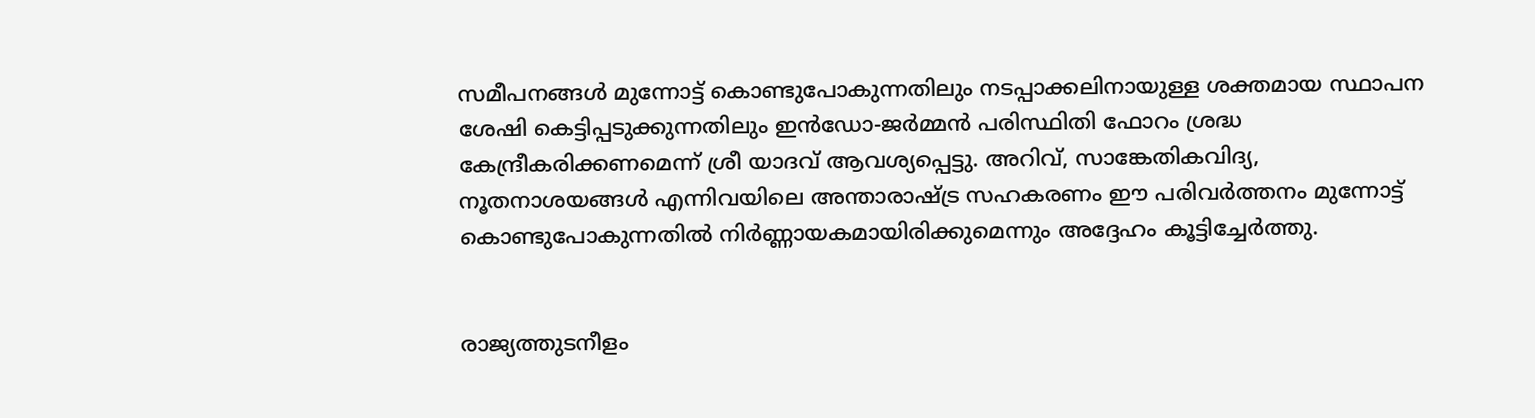സമീപനങ്ങൾ മുന്നോട്ട് കൊണ്ടുപോകുന്നതിലും നടപ്പാക്കലിനായുള്ള ശക്തമായ സ്ഥാപന ശേഷി കെട്ടിപ്പടുക്കുന്നതിലും ഇൻഡോ-ജർമ്മൻ പരിസ്ഥിതി ഫോറം ശ്രദ്ധ കേന്ദ്രീകരിക്കണമെന്ന് ശ്രീ യാദവ് ആവശ്യപ്പെട്ടു. അറിവ്, സാങ്കേതികവിദ്യ, നൂതനാശയങ്ങൾ എന്നിവയിലെ അന്താരാഷ്ട്ര സഹകരണം ഈ പരിവർത്തനം മുന്നോട്ട് കൊണ്ടുപോകുന്നതിൽ നിർണ്ണായകമായിരിക്കുമെന്നും അദ്ദേഹം കൂട്ടിച്ചേർത്തു.


രാജ്യത്തുടനീളം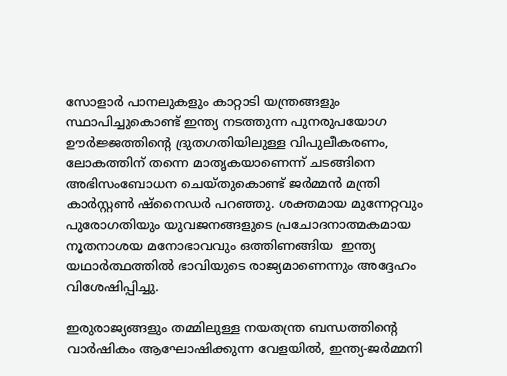സോളാർ പാനലുകളും കാറ്റാടി യന്ത്രങ്ങളും സ്ഥാപിച്ചുകൊണ്ട് ഇന്ത്യ നടത്തുന്ന പുനരുപയോഗ ഊർജ്ജത്തിൻ്റെ ദ്രുതഗതിയിലുള്ള വിപുലീകരണം, ലോകത്തിന് തന്നെ മാതൃകയാണെന്ന് ചടങ്ങിനെ അഭിസംബോധന ചെയ്തുകൊണ്ട് ജർമ്മൻ മന്ത്രി കാർസ്റ്റൺ ഷ്നൈഡർ പറഞ്ഞു. ശക്തമായ മുന്നേറ്റവും പുരോഗതിയും യുവജനങ്ങളുടെ പ്രചോദനാത്മകമായ നൂതനാശയ മനോഭാവവും ഒത്തിണങ്ങിയ  ഇന്ത്യ യഥാർത്ഥത്തിൽ ഭാവിയുടെ രാജ്യമാണെന്നും അദ്ദേഹം വിശേഷിപ്പിച്ചു.

ഇരുരാജ്യങ്ങളും തമ്മിലുള്ള നയതന്ത്ര ബന്ധത്തിൻ്റെ വാർഷികം ആഘോഷിക്കുന്ന വേളയിൽ, ഇന്ത്യ-ജർമ്മനി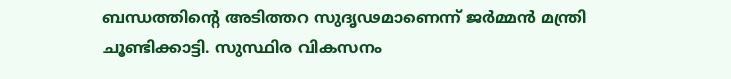ബന്ധത്തിൻ്റെ അടിത്തറ സുദൃഢമാണെന്ന് ജർമ്മൻ മന്ത്രി ചൂണ്ടിക്കാട്ടി. സുസ്ഥിര വികസനം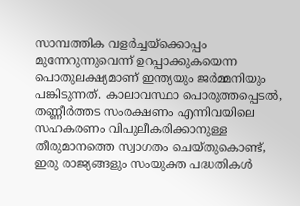സാമ്പത്തിക വളർച്ചയ്‌ക്കൊപ്പം മുന്നേറുന്നുവെന്ന് ഉറപ്പാക്കുകയെന്ന പൊതുലക്ഷ്യമാണ് ഇന്ത്യയും ജർമ്മനിയും പങ്കിടുന്നത്. കാലാവസ്ഥാ പൊരുത്തപ്പെടൽ, തണ്ണീർത്തട സംരക്ഷണം എന്നിവയിലെ സഹകരണം വിപുലീകരിക്കാനുള്ള തീരുമാനത്തെ സ്വാഗതം ചെയ്തുകൊണ്ട്, ഇരു രാജ്യങ്ങളും സംയുക്ത പദ്ധതികൾ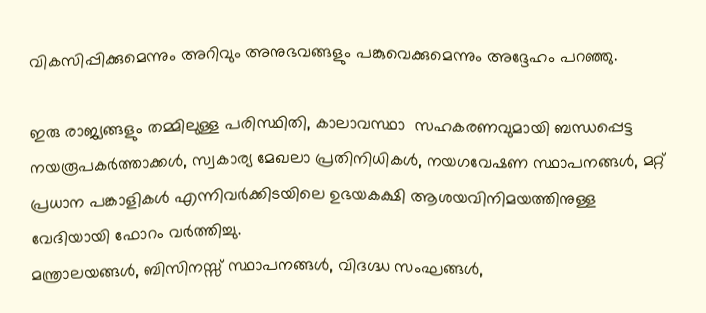വികസിപ്പിക്കുമെന്നും അറിവും അനുഭവങ്ങളും പങ്കുവെക്കുമെന്നും അദ്ദേഹം പറഞ്ഞു.

ഇരു രാജ്യങ്ങളും തമ്മിലുള്ള പരിസ്ഥിതി, കാലാവസ്ഥാ  സഹകരണവുമായി ബന്ധപ്പെട്ട നയരൂപകർത്താക്കൾ, സ്വകാര്യ മേഖലാ പ്രതിനിധികൾ, നയഗവേഷണ സ്ഥാപനങ്ങൾ, മറ്റ് പ്രധാന പങ്കാളികൾ എന്നിവർക്കിടയിലെ ഉഭയകക്ഷി ആശയവിനിമയത്തിനുള്ള വേദിയായി ഫോറം വർത്തിച്ചു.
മന്ത്രാലയങ്ങൾ, ബിസിനസ്സ് സ്ഥാപനങ്ങൾ, വിദഗ്ദ്ധ സംഘങ്ങൾ,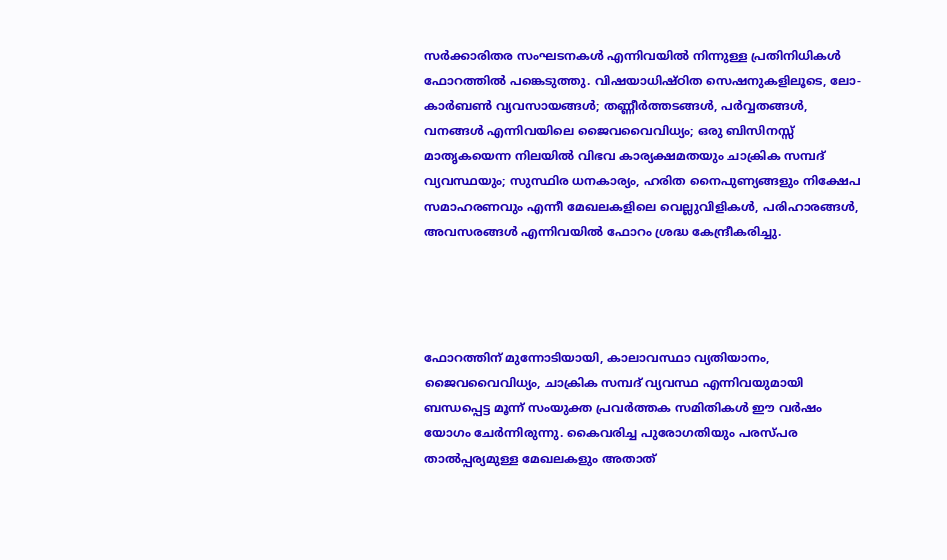സർക്കാരിതര സംഘടനകൾ എന്നിവയിൽ നിന്നുള്ള പ്രതിനിധികൾ ഫോറത്തിൽ പങ്കെടുത്തു. വിഷയാധിഷ്ഠിത സെഷനുകളിലൂടെ, ലോ-കാർബൺ വ്യവസായങ്ങൾ; തണ്ണീർത്തടങ്ങൾ, പർവ്വതങ്ങൾ, വനങ്ങൾ എന്നിവയിലെ ജൈവവൈവിധ്യം; ഒരു ബിസിനസ്സ് മാതൃകയെന്ന നിലയിൽ വിഭവ കാര്യക്ഷമതയും ചാക്രിക സമ്പദ്‌ വ്യവസ്ഥയും; സുസ്ഥിര ധനകാര്യം, ഹരിത നൈപുണ്യങ്ങളും നിക്ഷേപ സമാഹരണവും എന്നീ മേഖലകളിലെ വെല്ലുവിളികൾ, പരിഹാരങ്ങൾ, അവസരങ്ങൾ എന്നിവയിൽ ഫോറം ശ്രദ്ധ കേന്ദ്രീകരിച്ചു.




ഫോറത്തിന് മുന്നോടിയായി, കാലാവസ്ഥാ വ്യതിയാനം, ജൈവവൈവിധ്യം, ചാക്രിക സമ്പദ്‌ വ്യവസ്ഥ എന്നിവയുമായി ബന്ധപ്പെട്ട മൂന്ന് സംയുക്ത പ്രവർത്തക സമിതികൾ ഈ വർഷം യോഗം ചേർന്നിരുന്നു. കൈവരിച്ച പുരോഗതിയും പരസ്പര താൽപ്പര്യമുള്ള മേഖലകളും അതാത്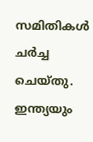സമിതികൾ  ചർച്ച ചെയ്തു. ഇന്ത്യയും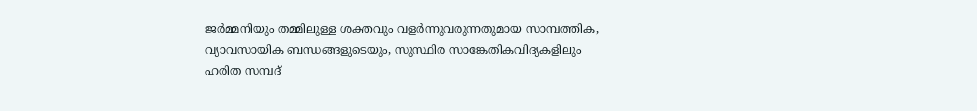ജർമ്മനിയും തമ്മിലുള്ള ശക്തവും വളർന്നുവരുന്നതുമായ സാമ്പത്തിക, വ്യാവസായിക ബന്ധങ്ങളുടെയും, സുസ്ഥിര സാങ്കേതികവിദ്യകളിലും ഹരിത സമ്പദ്‌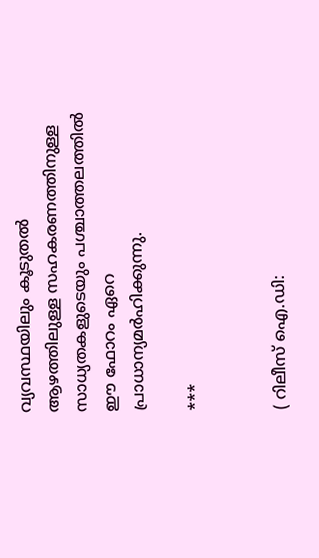വ്യവസ്ഥയിലും കൂടുതൽ ആഴത്തിലുള്ള സഹകരണത്തിനുള്ള സാധ്യതകളുടെയും പശ്ചാത്തലത്തിൽ ഈ ഫോറം ഏറെ പ്രാധാന്യമർഹിക്കുന്നു.

***


( റിലീസ് ഐ.ഡി: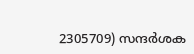2305709) സന്ദര്‍ശക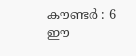കൗണ്ടര്‍ : 6
ഈ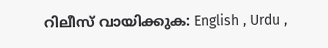റിലീസ് വായിക്കുക: English , Urdu ,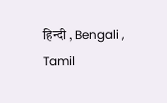हिन्दी , Bengali , Tamil